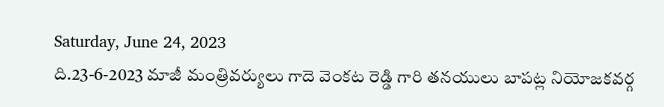Saturday, June 24, 2023
ది.23-6-2023 మాజీ మంత్రివర్యులు గాదె వెంకట రెడ్డి గారి తనయులు బాపట్ల నియోజకవర్గ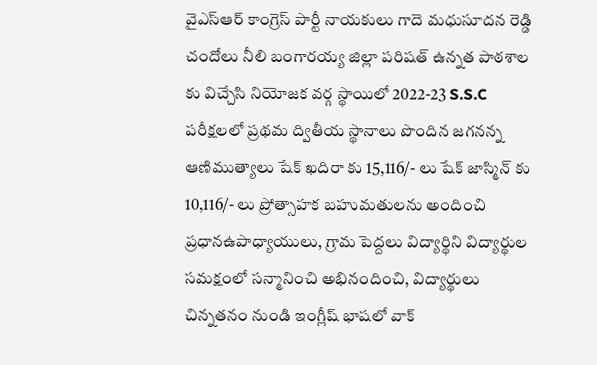వైఎస్ఆర్ కాంగ్రెస్ పార్టీ నాయకులు గాదె మధుసూదన రెడ్డి చందోలు నీలి బంగారయ్య జిల్లా పరిషత్ ఉన్నత పాఠశాల కు విచ్చేసి నియోజక వర్గ స్థాయిలో 2022-23 S.S.C పరీక్షలలో ప్రథమ ద్వితీయ స్థానాలు పొందిన జగనన్న ఆణిముత్యాలు షేక్ ఖదిరా కు 15,116/- లు షేక్ జాస్మిన్ కు 10,116/- లు ప్రోత్సాహక బహుమతులను అందించి ప్రధానఉపాధ్యాయులు, గ్రామ పెద్దలు విద్యార్థిని విద్యార్థుల సమక్షంలో సన్మానించి అభినందించి, విద్యార్థులు చిన్నతనం నుండి ఇంగ్లీష్ భాషలో వాక్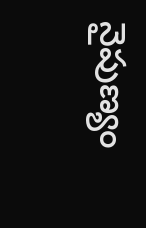నైపుణ్యం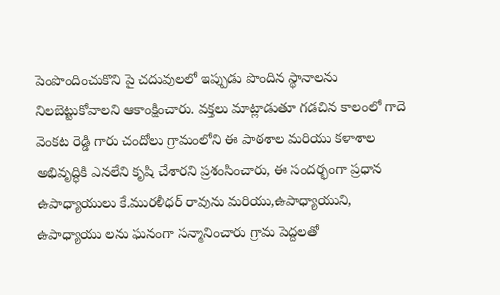పెంపొందించుకొని పై చదువులలో ఇప్పుడు పొందిన స్థానాలను నిలబెట్టుకోవాలని ఆకాంక్షించారు. వక్తలు మాట్లాడుతూ గడచిన కాలంలో గాదె వెంకట రెడ్డి గారు చందోలు గ్రామంలోని ఈ పాఠశాల మరియు కళాశాల అభివృద్ధికి ఎనలేని కృషి చేశారని ప్రశంసించారు, ఈ సందర్భంగా ప్రధాన ఉపాధ్యాయులు కే.మురళీధర్ రావును మరియు,ఉపాధ్యాయుని, ఉపాధ్యాయు లను ఘనంగా సన్మానించారు గ్రామ పెద్దలతో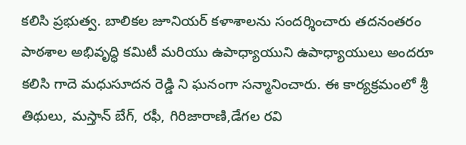కలిసి ప్రభుత్వ. బాలికల జూనియర్ కళాశాలను సందర్శించారు తదనంతరం పాఠశాల అభివృద్ధి కమిటీ మరియు ఉపాధ్యాయుని ఉపాధ్యాయులు అందరూ కలిసి గాదె మధుసూదన రెడ్డి ని ఘనంగా సన్మానించారు. ఈ కార్యక్రమంలో శ్రీ తిథులు, మస్తాన్ బేగ్, రఫీ, గిరిజారాణి,డేగల రవి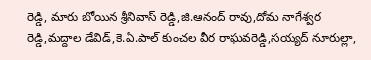రెడ్డి, మారు బోయిన శ్రీనివాస్ రెడ్డి,జి.ఆనంద్ రావు,దోమ నాగేశ్వర రెడ్డి,మద్దాల డేవిడ్,కె.ఏ.పాల్ కుంచల వీర రాఘవరెడ్డి,సయ్యద్ నూరుల్లా,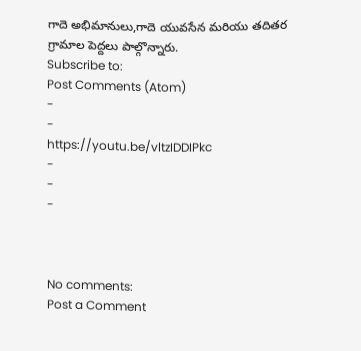గాదె అభిమానులు,గాదె యువసేన మరియు తదితర గ్రామాల పెద్దలు పాల్గొన్నారు.
Subscribe to:
Post Comments (Atom)
-
-
https://youtu.be/vltzIDDIPkc
-
-
-



No comments:
Post a Comment